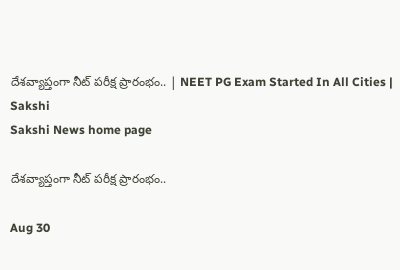దేశవ్యాప్తంగా నీట్‌ పరీక్ష ప్రారంభం.. | NEET PG Exam Started In All Cities | Sakshi
Sakshi News home page

దేశవ్యాప్తంగా నీట్‌ పరీక్ష ప్రారంభం..

Aug 30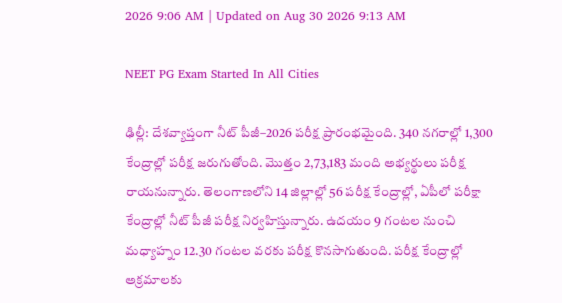2026 9:06 AM | Updated on Aug 30 2026 9:13 AM

NEET PG Exam Started In All Cities

ఢిల్లీ: దేశవ్యాప్తంగా నీట్‌ పీజీ–2026 పరీక్ష ప్రారంభమైంది. 340 నగరాల్లో 1,300 కేంద్రాల్లో పరీక్ష జరుగుతోంది. మొత్తం 2,73,183 మంది అభ్యర్థులు పరీక్ష రాయనున్నారు. తెలంగాణలోని 14 జిల్లాల్లో 56 పరీక్ష కేంద్రాల్లో, ఏపీలో పరీక్షా కేంద్రాల్లో నీట్‌ పీజీ పరీక్ష నిర్వహిస్తున్నారు. ఉదయం 9 గంటల నుంచి మధ్యాహ్నం 12.30 గంటల వరకు పరీక్ష కొనసాగుతుంది. పరీక్ష కేంద్రాల్లో అక్రమాలకు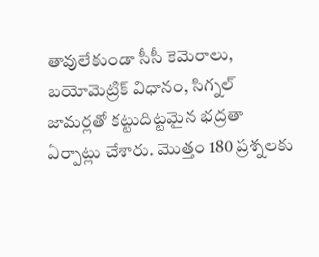తావులేకుండా సీసీ కెమెరాలు, బయోమెట్రిక్‌ విధానం, సిగ్నల్‌ జామర్లతో కట్టుదిట్టమైన భద్రతా ఏర్పాట్లు చేశారు. మొత్తం 180 ప్రశ్నలకు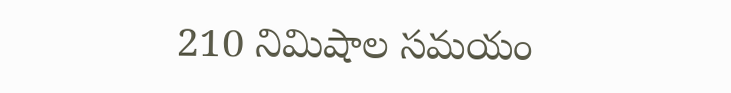210 నిమిషాల సమయం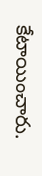కేటాయించారు.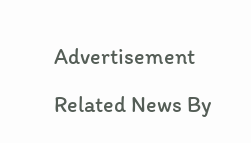Advertisement

Related News By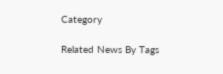Category

Related News By Tags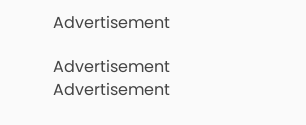Advertisement

Advertisement
Advertisement